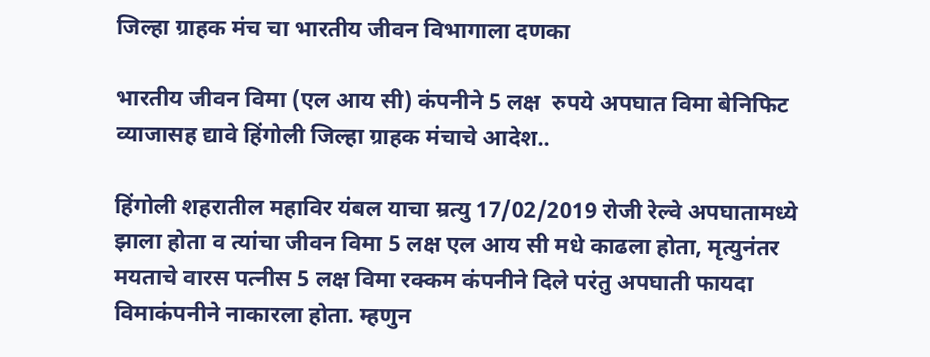जिल्हा ग्राहक मंच चा भारतीय जीवन विभागाला दणका

भारतीय जीवन विमा (एल आय सी) कंपनीने 5 लक्ष  रुपये अपघात विमा बेनिफिट व्याजासह द्यावे हिंगोली जिल्हा ग्राहक मंचाचे आदेश..

हिंगोली शहरातील महाविर यंबल याचा म्रत्यु 17/02/2019 रोजी रेल्वे अपघातामध्ये झाला होता व त्यांचा जीवन विमा 5 लक्ष एल आय सी मधे काढला होता, मृत्युनंतर मयताचे वारस पत्नीस 5 लक्ष विमा रक्कम कंपनीने दिले परंतु अपघाती फायदा विमाकंपनीने नाकारला होता. म्हणुन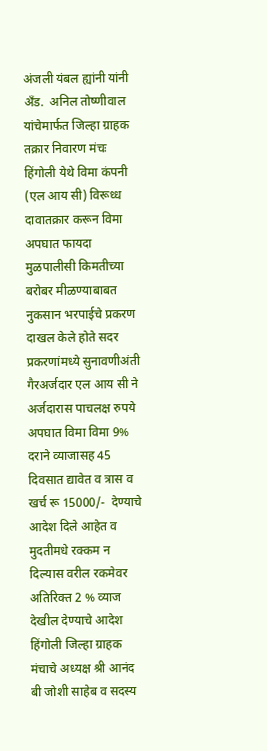अंजली यंबल ह्यांनी यांनी अँड.  अनिल तोष्णीवाल यांचेमार्फत जिल्हा ग्राहक तक्रार निवारण मंचः हिंगोली येथे विमा कंपनी (एल आय सी) विरूध्ध  दावातक्रार करून विमा अपघात फायदा मुळपालीसी किमतीच्या  बरोबर मीळण्याबाबत नुकसान भरपाईचे प्रकरण दाखल केले होते सदर प्रकरणांमध्ये सुनावणीअंती गैरअर्जदार एल आय सी ने अर्जदारास पाचलक्ष रुपये अपघात विमा विमा 9% दराने व्याजासह 45 दिवसात द्यावेत व त्रास व खर्च रू 15000/-  देण्याचे आदेश दिले आहेत व मुदतीमधे रक्कम न दिल्यास वरील रकमेवर अतिरिक्त 2 % व्याज देखील देण्याचे आदेश हिंगोली जिल्हा ग्राहक मंचाचे अध्यक्ष श्री आनंद बी जोशी साहेब व सदस्य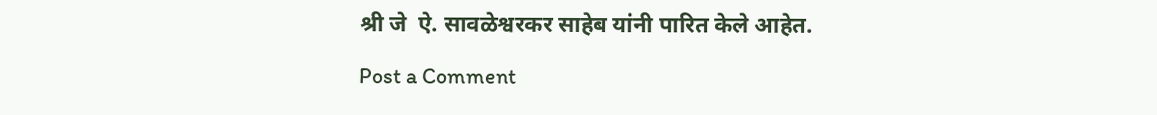श्री जे  ऐ. सावळेश्वरकर साहेब यांनी पारित केले आहेत.

Post a Comment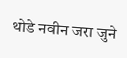थोडे नवीन जरा जुने